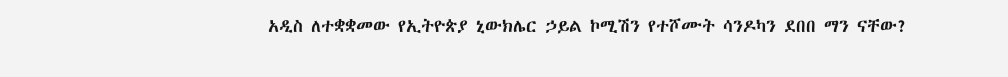አዲስ ለተቋቋመው የኢትዮጵያ ኒውክሌር ኃይል ኮሚሽን የተሾሙት ሳንዶካን ደበበ ማን ናቸው?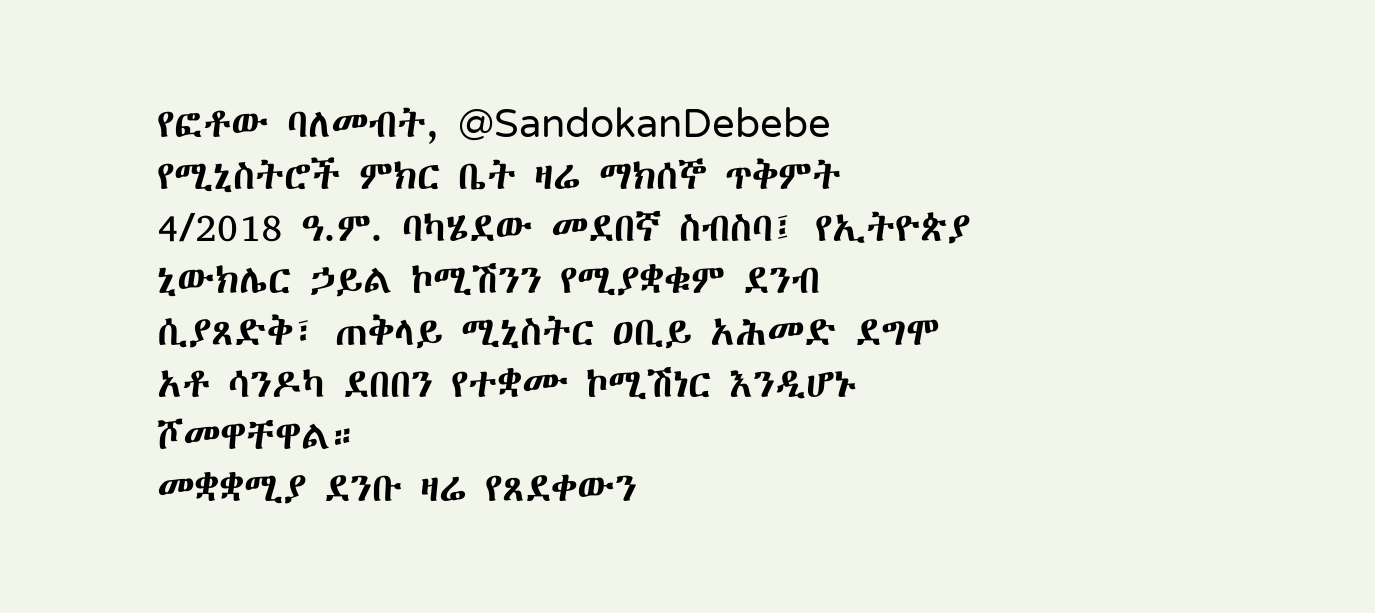የፎቶው ባለመብት, @SandokanDebebe
የሚኒስትሮች ምክር ቤት ዛሬ ማክሰኞ ጥቅምት 4/2018 ዓ.ም. ባካሄደው መደበኛ ስብስባ፤ የኢትዮጵያ ኒውክሌር ኃይል ኮሚሽንን የሚያቋቁም ደንብ ሲያጸድቅ፣ ጠቅላይ ሚኒስትር ዐቢይ አሕመድ ደግሞ አቶ ሳንዶካ ደበበን የተቋሙ ኮሚሽነር እንዲሆኑ ሾመዋቸዋል።
መቋቋሚያ ደንቡ ዛሬ የጸደቀውን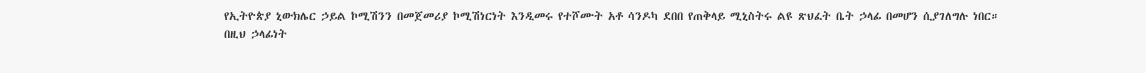የኢትዮጵያ ኒውክሌር ኃይል ኮሚሽንን በመጀመሪያ ኮሚሽነርነት እንዲመሩ የተሾሙት አቶ ሳንዶካ ደበበ የጠቅላይ ሚኒስትሩ ልዩ ጽህፈት ቤት ኃላፊ በመሆን ሲያገለግሉ ነበር።
በዚህ ኃላፊነት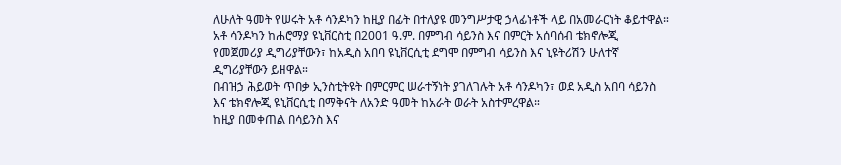ለሁለት ዓመት የሠሩት አቶ ሳንዶካን ከዚያ በፊት በተለያዩ መንግሥታዊ ኃላፊነቶች ላይ በአመራርነት ቆይተዋል።
አቶ ሳንዶካን ከሐሮማያ ዩኒቨርስቲ በ2001 ዓ.ም. በምግብ ሳይንስ እና በምርት አሰባሰብ ቴክኖሎጂ የመጀመሪያ ዲግሪያቸውን፣ ከአዲስ አበባ ዩኒቨርሲቲ ደግሞ በምግብ ሳይንስ እና ኒዩትሪሽን ሁለተኛ ዲግሪያቸውን ይዘዋል።
በብዝኃ ሕይወት ጥበቃ ኢንስቲትዩት በምርምር ሠራተኝነት ያገለገሉት አቶ ሳንዶካን፣ ወደ አዲስ አበባ ሳይንስ እና ቴክኖሎጂ ዩኒቨርሲቲ በማቅናት ለአንድ ዓመት ከአራት ወራት አስተምረዋል።
ከዚያ በመቀጠል በሳይንስ እና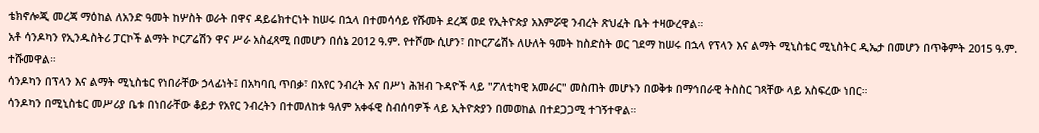ቴክኖሎጂ መረጃ ማዕከል ለአንድ ዓመት ከሦስት ወራት በዋና ዳይሬክተርነት ከሠሩ በኋላ በተመሳሳይ የሹመት ደረጃ ወደ የኢትዮጵያ አእምሯዊ ንብረት ጽህፈት ቤት ተዛውረዋል።
አቶ ሳንዶካን የኢንዱስትሪ ፓርኮች ልማት ኮርፖሬሽን ዋና ሥራ አስፈጻሚ በመሆን በሰኔ 2012 ዓ.ም. የተሾሙ ሲሆን፣ በኮርፖሬሽኑ ለሁለት ዓመት ከስድስት ወር ገደማ ከሠሩ በኋላ የፕላን እና ልማት ሚኒስቴር ሚኒስትር ዲኤታ በመሆን በጥቅምት 2015 ዓ.ም. ተሹመዋል።
ሳንዶካን በፕላን እና ልማት ሚኒስቴር የነበራቸው ኃላፊነት፤ በአካባቢ ጥበቃ፣ በአየር ንብረት እና በሥነ ሕዝብ ጉዳዮች ላይ "ፖለቲካዊ አመራር" መስጠት መሆኑን በወቅቱ በማኅበራዊ ትስስር ገጻቸው ላይ አስፍረው ነበር።
ሳንዶካን በሚኒስቴር መሥሪያ ቤቱ በነበራቸው ቆይታ የአየር ንብረትን በተመለከቱ ዓለም አቀፋዊ ስብሰባዎች ላይ ኢትዮጵያን በመወከል በተደጋጋሚ ተገኝተዋል።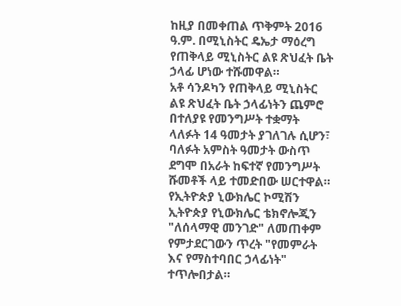ከዚያ በመቀጠል ጥቅምት 2016 ዓ.ም. በሚኒስትር ዴኤታ ማዕረግ የጠቅላይ ሚኒስትር ልዩ ጽህፈት ቤት ኃላፊ ሆነው ተሹመዋል።
አቶ ሳንዶካን የጠቅላይ ሚኒስትር ልዩ ጽህፈት ቤት ኃላፊነትን ጨምሮ በተለያዩ የመንግሥት ተቋማት ላለፉት 14 ዓመታት ያገለገሉ ሲሆን፣ ባለፉት አምስት ዓመታት ውስጥ ደግሞ በአራት ከፍተኛ የመንግሥት ሹመቶች ላይ ተመድበው ሠርተዋል።
የኢትዮጵያ ኒውክሌር ኮሚሽን ኢትዮጵያ የኒውክሌር ቴክኖሎጂን "ለሰላማዊ መንገድ" ለመጠቀም የምታደርገውን ጥረት "የመምራት እና የማስተባበር ኃላፊነት" ተጥሎበታል።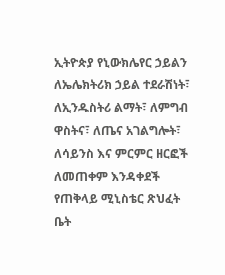ኢትዮጵያ የኒውክሌየር ኃይልን ለኤሌክትሪክ ኃይል ተደራሽነት፣ ለኢንዱስትሪ ልማት፣ ለምግብ ዋስትና፣ ለጤና አገልግሎት፣ ለሳይንስ እና ምርምር ዘርፎች ለመጠቀም እንዳቀደች የጠቅላይ ሚኒስቴር ጽህፈት ቤት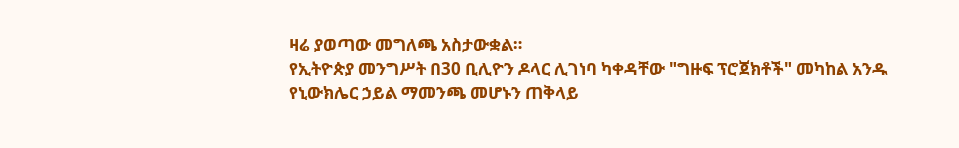ዛሬ ያወጣው መግለጫ አስታውቋል።
የኢትዮጵያ መንግሥት በ30 ቢሊዮን ዶላር ሊገነባ ካቀዳቸው "ግዙፍ ፕሮጀክቶች" መካከል አንዱ የኒውክሌር ኃይል ማመንጫ መሆኑን ጠቅላይ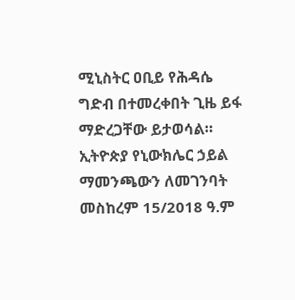ሚኒስትር ዐቢይ የሕዳሴ ግድብ በተመረቀበት ጊዜ ይፋ ማድረጋቸው ይታወሳል።
ኢትዮጵያ የኒውክሌር ኃይል ማመንጫውን ለመገንባት መስከረም 15/2018 ዓ.ም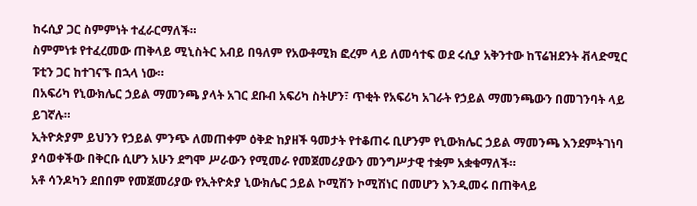ከሩሲያ ጋር ስምምነት ተፈራርማለች።
ስምምነቱ የተፈረመው ጠቅላይ ሚኒስትር አብይ በዓለም የአውቶሚክ ፎረም ላይ ለመሳተፍ ወደ ሩሲያ አቅንተው ከፕሬዝደንት ቭላድሚር ፑቲን ጋር ከተገናኙ በኋላ ነው።
በአፍሪካ የኒውክሌር ኃይል ማመንጫ ያላት አገር ደቡብ አፍሪካ ስትሆን፣ ጥቂት የአፍሪካ አገራት የኃይል ማመንጫውን በመገንባት ላይ ይገኛሉ።
ኢትዮጵያም ይህንን የኃይል ምንጭ ለመጠቀም ዕቅድ ከያዘች ዓመታት የተቆጠሩ ቢሆንም የኒውክሌር ኃይል ማመንጫ እንደምትገነባ ያሳወቀችው በቅርቡ ሲሆን አሁን ደግሞ ሥራውን የሚመራ የመጀመሪያውን መንግሥታዊ ተቋም አቋቁማለች።
አቶ ሳንዶካን ደበበም የመጀመሪያው የኢትዮጵያ ኒውክሌር ኃይል ኮሚሽን ኮሚሽነር በመሆን እንዲመሩ በጠቅላይ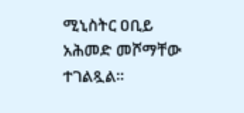ሚኒስትር ዐቢይ አሕመድ መሾማቸው ተገልጿል።